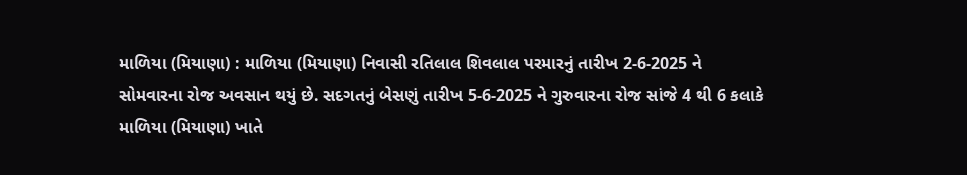માળિયા (મિયાણા) : માળિયા (મિયાણા) નિવાસી રતિલાલ શિવલાલ પરમારનું તારીખ 2-6-2025 ને સોમવારના રોજ અવસાન થયું છે. સદગતનું બેસણું તારીખ 5-6-2025 ને ગુરુવારના રોજ સાંજે 4 થી 6 કલાકે માળિયા (મિયાણા) ખાતે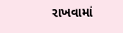રાખવામાં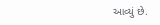આવ્યું છે.